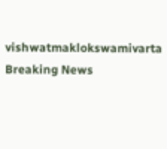vishwatmaklokswamivarta
Breaking News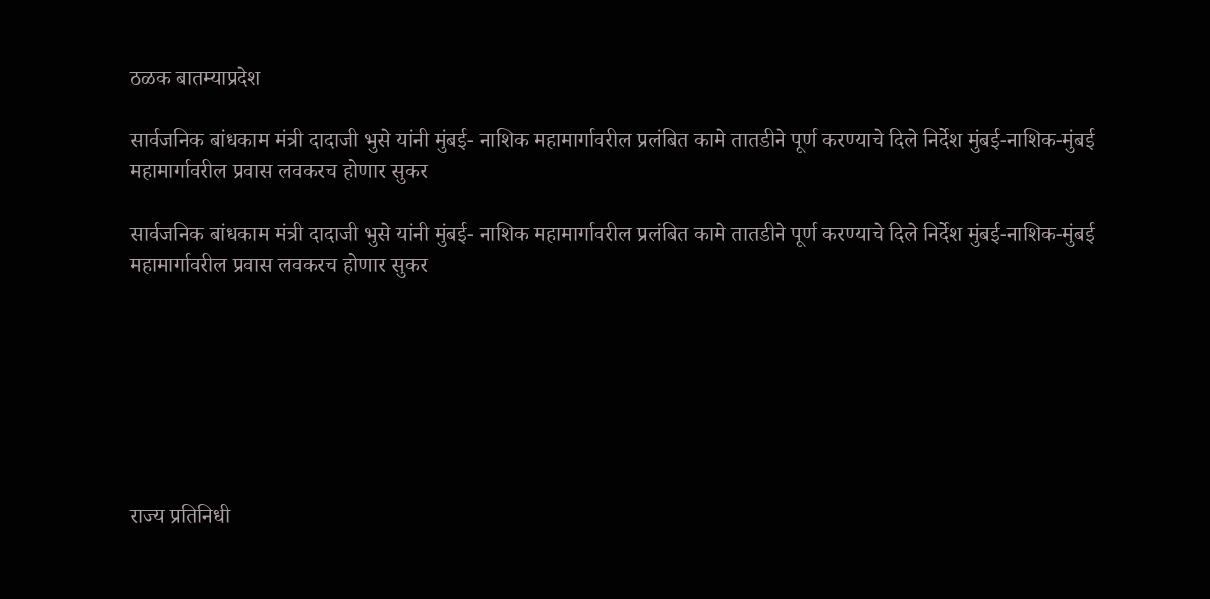ठळक बातम्याप्रदेश

सार्वजनिक बांधकाम मंत्री दादाजी भुसे यांनी मुंबई- नाशिक महामार्गावरील प्रलंबित कामे तातडीने पूर्ण करण्याचे दिले निर्देश मुंबई-नाशिक-मुंबई महामार्गावरील प्रवास लवकरच होणार सुकर

सार्वजनिक बांधकाम मंत्री दादाजी भुसे यांनी मुंबई- नाशिक महामार्गावरील प्रलंबित कामे तातडीने पूर्ण करण्याचे दिले निर्देश मुंबई-नाशिक-मुंबई महामार्गावरील प्रवास लवकरच होणार सुकर







राज्य प्रतिनिधी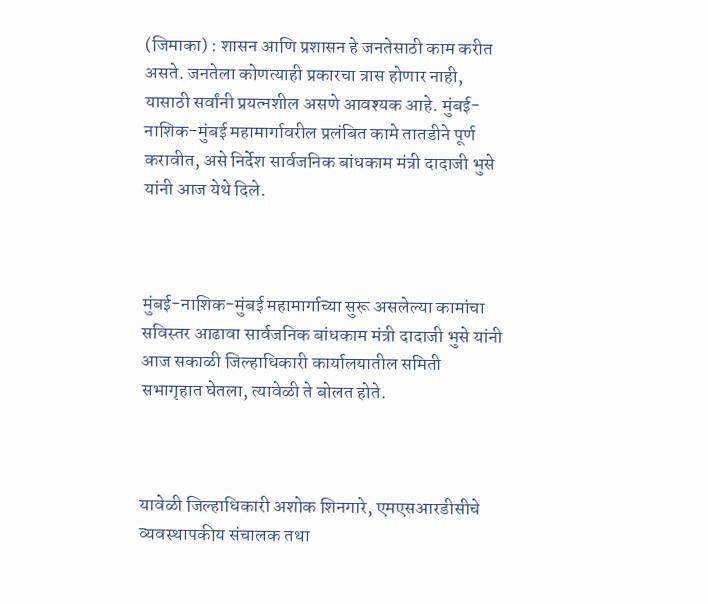(जिमाका) : शासन आणि प्रशासन हे जनतेसाठी काम करीत असते. जनतेला कोणत्याही प्रकारचा त्रास होणार नाही, यासाठी सर्वांनी प्रयत्नशील असणे आवश्यक आहे. मुंबई-नाशिक-मुंबई महामार्गावरील प्रलंबित कामे तातडीने पूर्ण करावीत, असे निर्देश सार्वजनिक बांधकाम मंत्री दादाजी भुसे यांनी आज येथे दिले.



मुंबई-नाशिक-मुंबई महामार्गाच्या सुरू असलेल्या कामांचा सविस्तर आढावा सार्वजनिक बांधकाम मंत्री दादाजी भुसे यांनी आज सकाळी जिल्हाधिकारी कार्यालयातील समिती सभागृहात घेतला, त्यावेळी ते बोलत होते.



यावेळी जिल्हाधिकारी अशोक शिनगारे, एमएसआरडीसीचे व्यवस्थापकीय संचालक तथा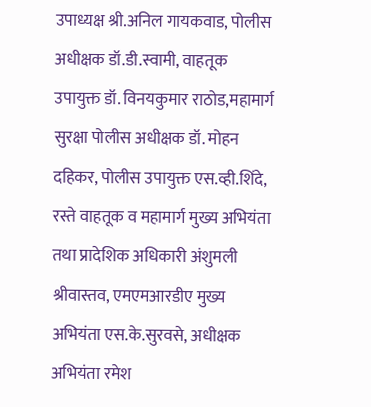उपाध्यक्ष श्री.अनिल गायकवाड, पोलीस अधीक्षक डॉ.डी.स्वामी, वाहतूक उपायुक्त डॉ. विनयकुमार राठोड,महामार्ग सुरक्षा पोलीस अधीक्षक डॉ. मोहन दहिकर, पोलीस उपायुक्त एस.व्ही.शिंदे, रस्ते वाहतूक व महामार्ग मुख्य अभियंता तथा प्रादेशिक अधिकारी अंशुमली श्रीवास्तव, एमएमआरडीए मुख्य अभियंता एस.के.सुरवसे, अधीक्षक अभियंता रमेश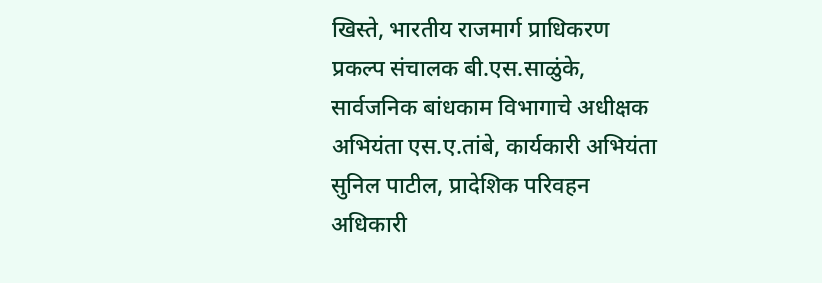खिस्ते, भारतीय राजमार्ग प्राधिकरण प्रकल्प संचालक बी.एस.साळुंके, सार्वजनिक बांधकाम विभागाचे अधीक्षक अभियंता एस.ए.तांबे, कार्यकारी अभियंता सुनिल पाटील, प्रादेशिक परिवहन अधिकारी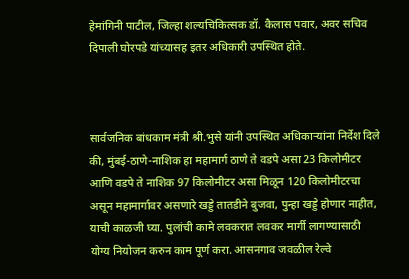हेमांगिनी पाटील, जिल्हा शल्यचिकित्सक डॉ. कैलास पवार, अवर सचिव दिपाली घोरपडे यांच्यासह इतर अधिकारी उपस्थित होते.



सार्वजनिक बांधकाम मंत्री श्री.भुसे यांनी उपस्थित अधिकाऱ्यांना निर्देश दिले की, मुंबई-ठाणे-नाशिक हा महामार्ग ठाणे ते वडपे असा 23 किलोमीटर आणि वडपे ते नाशिक 97 किलोमीटर असा मिळून 120 किलोमीटरचा असून महामार्गावर असणारे खड्डे तातडीने बुजवा, पुन्हा खड्डे होणार नाहीत, याची काळजी घ्या. पुलांची कामे लवकरात लवकर मार्गी लागण्यासाठी योग्य नियोजन करुन काम पूर्ण करा. आसनगाव जवळील रेल्वे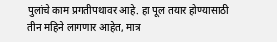पुलांचे काम प्रगतीपथावर आहे. हा पूल तयार होण्यासाठी तीन महिने लागणार आहेत, मात्र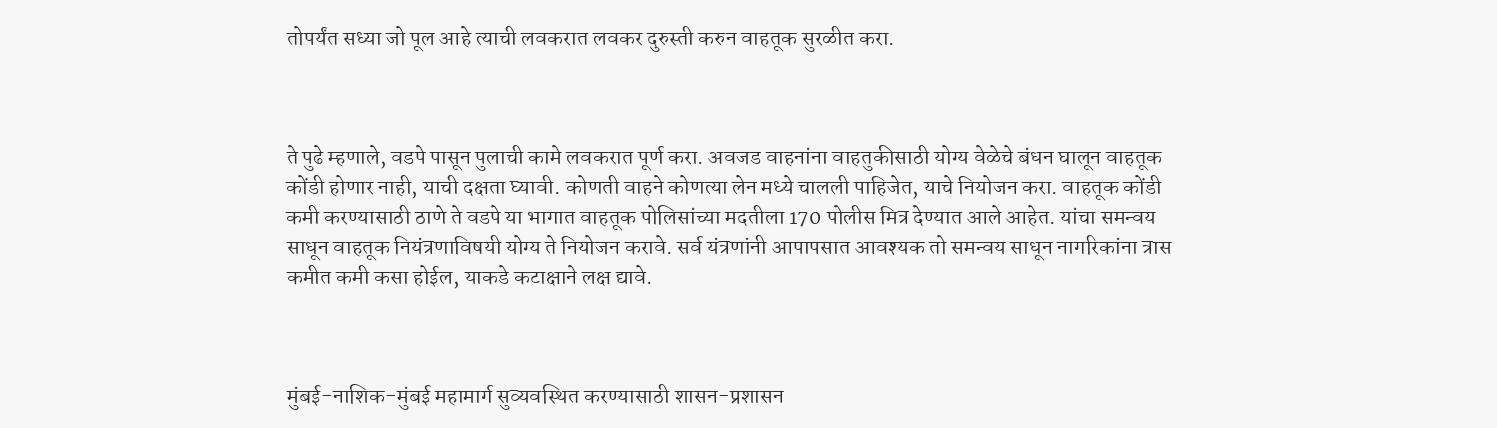तोपर्यंत सध्या जो पूल आहे त्याची लवकरात लवकर दुरुस्ती करुन वाहतूक सुरळीत करा.



ते पुढे म्हणाले, वडपे पासून पुलाची कामे लवकरात पूर्ण करा. अवजड वाहनांना वाहतुकीसाठी योग्य वेळेचे बंधन घालून वाहतूक कोंडी होणार नाही, याची दक्षता घ्यावी. कोणती वाहने कोणत्या लेन मध्ये चालली पाहिजेत, याचे नियोजन करा. वाहतूक कोंडी कमी करण्यासाठी ठाणे ते वडपे या भागात वाहतूक पोलिसांच्या मदतीला 170 पोलीस मित्र देण्यात आले आहेत. यांचा समन्वय साधून वाहतूक नियंत्रणाविषयी योग्य ते नियोजन करावे. सर्व यंत्रणांनी आपापसात आवश्यक तो समन्वय साधून नागरिकांना त्रास कमीत कमी कसा होईल, याकडे कटाक्षाने लक्ष द्यावे.



मुंबई-नाशिक-मुंबई महामार्ग सुव्यवस्थित करण्यासाठी शासन-प्रशासन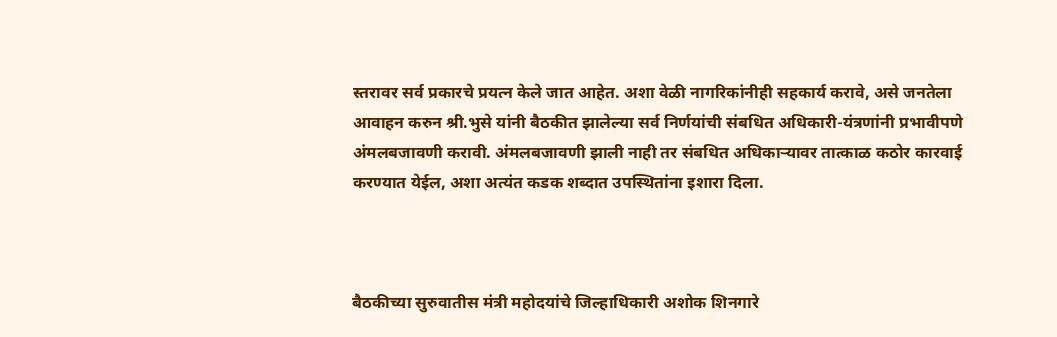स्तरावर सर्व प्रकारचे प्रयत्न केले जात आहेत. अशा वेळी नागरिकांनीही सहकार्य करावे, असे जनतेला आवाहन करुन श्री.भुसे यांनी बैठकीत झालेल्या सर्व निर्णयांची संबधित अधिकारी-यंत्रणांनी प्रभावीपणे अंमलबजावणी करावी. अंमलबजावणी झाली नाही तर संबधित अधिकाऱ्यावर तात्काळ कठोर कारवाई करण्यात येईल, अशा अत्यंत कडक शब्दात उपस्थितांना इशारा दिला.



बैठकीच्या सुरुवातीस मंत्री महोदयांचे जिल्हाधिकारी अशोक शिनगारे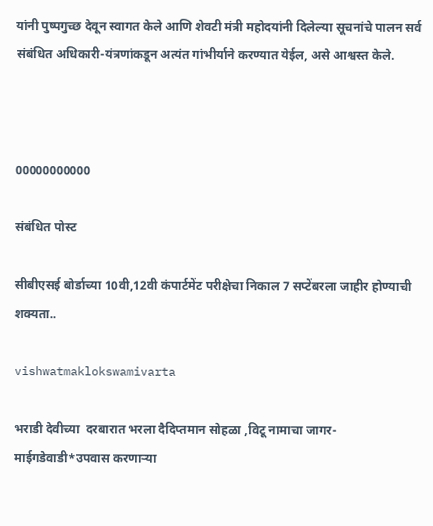यांनी पुष्पगुच्छ देवून स्वागत केले आणि शेवटी मंत्री महोदयांनी दिलेल्या सूचनांचे पालन सर्व संबंधित अधिकारी-यंत्रणांकडून अत्यंत गांभीर्याने करण्यात येईल, असे आश्वस्त केले.



00000000000

संबंधित पोस्ट

सीबीएसई बोर्डाच्या 10वी,12वी कंपार्टमेंट परीक्षेचा निकाल 7 सप्टेंबरला जाहीर होण्याची शक्यता..

vishwatmaklokswamivarta

भराडी देवीच्या  दरबारात भरला दैदिप्तमान सोहळा ,विटू नामाचा जागर- माईगडेवाडी*उपवास करणाऱ्या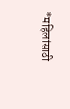*महिलांसाठी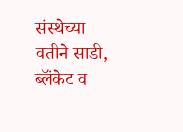संस्थेच्या वतीने साडी, ब्लॅंकेट व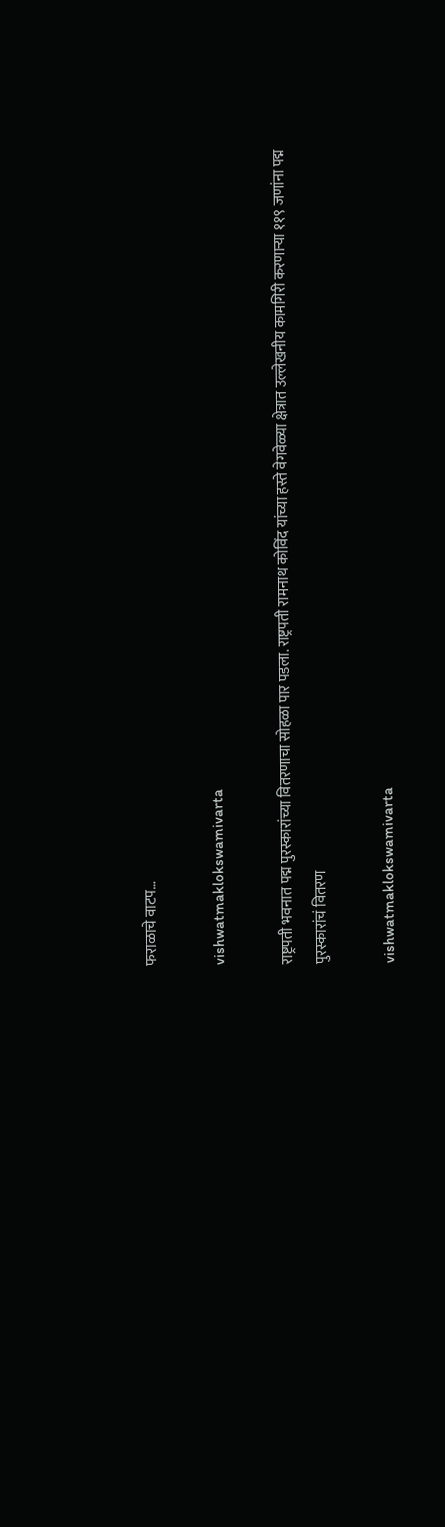फराळाचे वाटप…

vishwatmaklokswamivarta

राष्ट्रपती भवनात पद्म पुरस्कारांच्या वितरणाचा सोहळा पार पडला. राष्ट्रपती रामनाथ कोविंद यांच्या हस्ते वेगवेळ्या क्षेत्रात उल्लेखनीय कामगिरी करणाऱ्या ११९ जणांना पद्म पुरस्कारांचं वितरण

vishwatmaklokswamivarta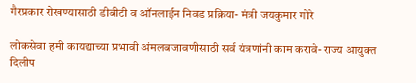गैरप्रकार रोखण्यासाठी डीबीटी व ऑनलाईन निवड प्रक्रिया- मंत्री जयकुमार गोरे

लोकसेवा हमी कायद्याच्या प्रभावी अंमलबजावणीसाठी सर्व यंत्रणांनी काम करावे- राज्य आयुक्त दिलीप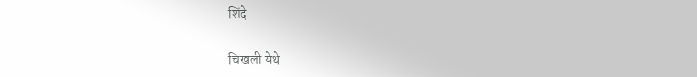शिंदे

चिखली येथे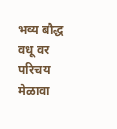भव्य बौद्ध वधू वर परिचय मेळावा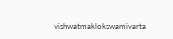vishwatmaklokswamivarta